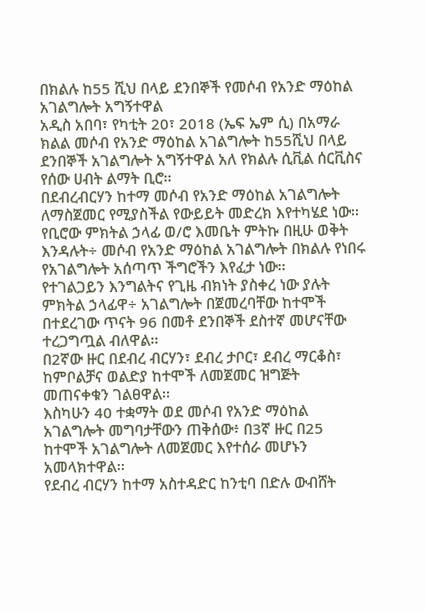በክልሉ ከ55 ሺህ በላይ ደንበኞች የመሶብ የአንድ ማዕከል አገልግሎት አግኝተዋል
አዲስ አበባ፣ የካቲት 20፣ 2018 (ኤፍ ኤም ሲ) በአማራ ክልል መሶብ የአንድ ማዕከል አገልግሎት ከ55ሺህ በላይ ደንበኞች አገልግሎት አግኝተዋል አለ የክልሉ ሲቪል ሰርቪስና የሰው ሀብት ልማት ቢሮ፡፡
በደብረብርሃን ከተማ መሶብ የአንድ ማዕከል አገልግሎት ለማስጀመር የሚያስችል የውይይት መድረክ እየተካሄደ ነው፡፡
የቢሮው ምክትል ኃላፊ ወ/ሮ እመቤት ምትኩ በዚሁ ወቅት እንዳሉት÷ መሶብ የአንድ ማዕከል አገልግሎት በክልሉ የነበሩ የአገልግሎት አሰጣጥ ችግሮችን እየፈታ ነው፡፡
የተገልጋይን እንግልትና የጊዜ ብክነት ያስቀረ ነው ያሉት ምክትል ኃላፊዋ÷ አገልግሎት በጀመረባቸው ከተሞች በተደረገው ጥናት 96 በመቶ ደንበኞች ደስተኛ መሆናቸው ተረጋግጧል ብለዋል፡፡
በ2ኛው ዙር በደብረ ብርሃን፣ ደብረ ታቦር፣ ደብረ ማርቆስ፣ ከምቦልቻና ወልድያ ከተሞች ለመጀመር ዝግጅት መጠናቀቁን ገልፀዋል፡፡
እስካሁን 40 ተቋማት ወደ መሶብ የአንድ ማዕከል አገልግሎት መግባታቸውን ጠቅሰው፥ በ3ኛ ዙር በ25 ከተሞች አገልግሎት ለመጀመር እየተሰራ መሆኑን አመላክተዋል፡፡
የደብረ ብርሃን ከተማ አስተዳድር ከንቲባ በድሉ ውብሸት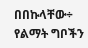በበኩላቸው÷ የልማት ግቦችን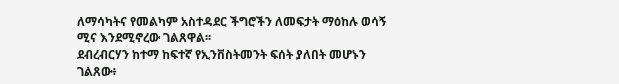ለማሳካትና የመልካም አስተዳደር ችግሮችን ለመፍታት ማዕከሉ ወሳኝ ሚና እንደሚኖረው ገልጸዋል፡፡
ደብረብርሃን ከተማ ከፍተኛ የኢንቨስትመንት ፍሰት ያለበት መሆኑን ገልጸው፥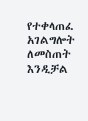የተቀላጠፈ አገልግሎት ለመስጠት እንዲቻል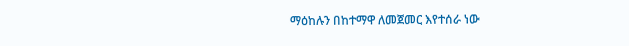ማዕከሉን በከተማዋ ለመጀመር እየተሰራ ነው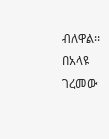ብለዋል፡፡
በአላዩ ገረመው